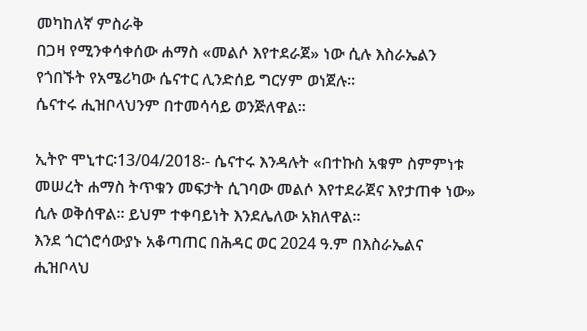መካከለኛ ምስራቅ
በጋዛ የሚንቀሳቀሰው ሐማስ «መልሶ እየተደራጀ» ነው ሲሉ እስራኤልን የጎበኙት የአሜሪካው ሴናተር ሊንድሰይ ግርሃም ወነጀሉ።
ሴናተሩ ሒዝቦላህንም በተመሳሳይ ወንጅለዋል።

ኢትዮ ሞኒተር፡13/04/2018፡- ሴናተሩ እንዳሉት «በተኩስ አቁም ስምምነቱ መሠረት ሐማስ ትጥቁን መፍታት ሲገባው መልሶ እየተደራጀና እየታጠቀ ነው» ሲሉ ወቅሰዋል። ይህም ተቀባይነት እንደሌለው አክለዋል።
እንደ ጎርጎሮሳውያኑ አቆጣጠር በሕዳር ወር 2024 ዓ.ም በእስራኤልና ሒዝቦላህ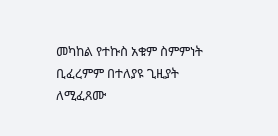መካከል የተኩስ አቁም ስምምነት ቢፈረምም በተለያዩ ጊዚያት ለሚፈጸሙ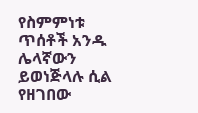የስምምነቱ ጥሰቶች አንዱ ሌላኛውን ይወነጅላሉ ሲል የዘገበው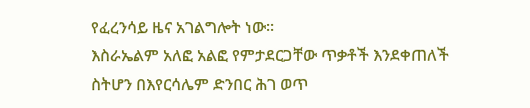የፈረንሳይ ዜና አገልግሎት ነው።
እስራኤልም አለፎ አልፎ የምታደርጋቸው ጥቃቶች እንደቀጠለች ስትሆን በእየርሳሌም ድንበር ሕገ ወጥ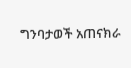ግንባታወች አጠናክራ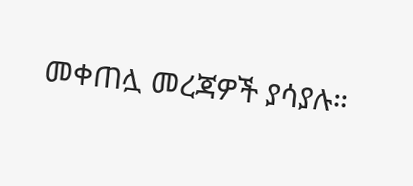መቀጠሏ መረጃዎች ያሳያሉ።